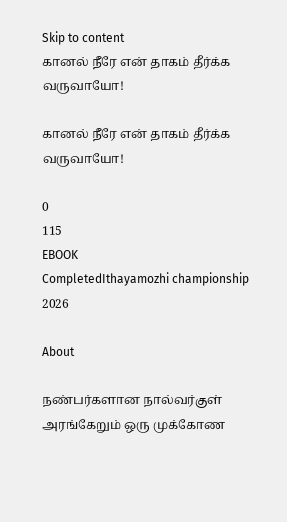Skip to content
கானல் நீரே என் தாகம் தீர்க்க வருவாயோ!

கானல் நீரே என் தாகம் தீர்க்க வருவாயோ!

0
115
EBOOK
CompletedIthayamozhi championship 2026

About

நண்பர்களான நால்வர்குள் அரங்கேறும் ஒரு முக்கோண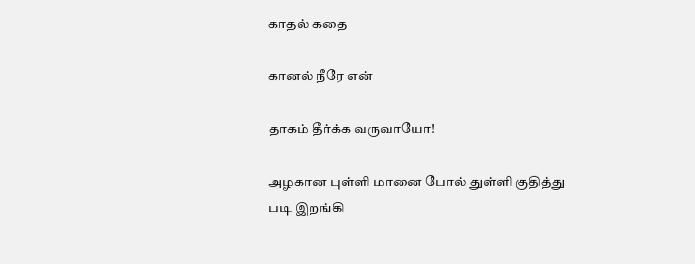காதல் கதை

கானல் நீரே என்

தாகம் தீர்க்க வருவாயோ!

அழகான புள்ளி மானை போல் துள்ளி குதித்து படி இறங்கி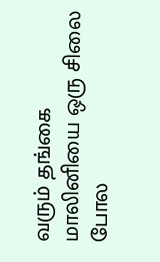வரும் தங்கை மாலினியை ஒரு சிலை போல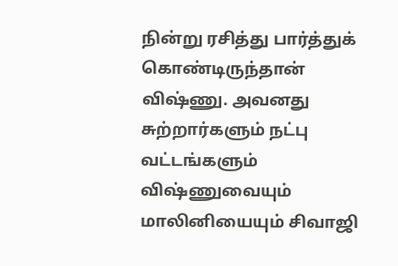நின்று ரசித்து பார்த்துக் கொண்டிருந்தான் விஷ்ணு. அவனது சுற்றார்களும் நட்பு வட்டங்களும் விஷ்ணுவையும் மாலினியையும் சிவாஜி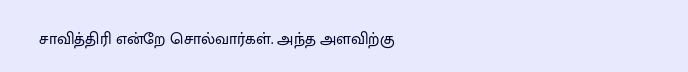சாவித்திரி என்றே சொல்வார்கள். அந்த அளவிற்கு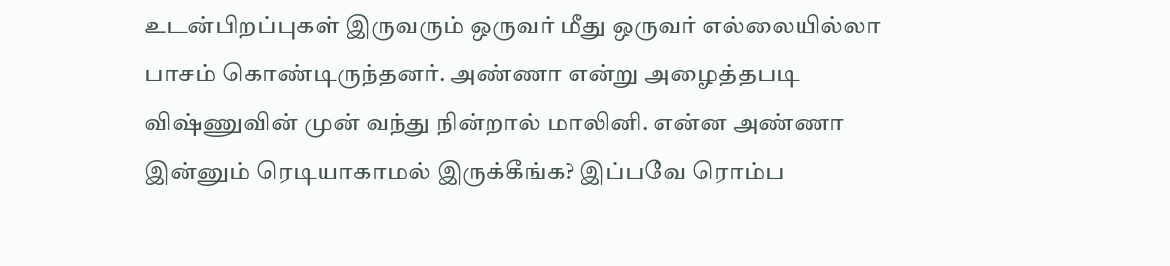உடன்பிறப்புகள் இருவரும் ஒருவர் மீது ஒருவர் எல்லையில்லா பாசம் கொண்டிருந்தனர். அண்ணா என்று அழைத்தபடி விஷ்ணுவின் முன் வந்து நின்றால் மாலினி. என்ன அண்ணா இன்னும் ரெடியாகாமல் இருக்கீங்க? இப்பவே ரொம்ப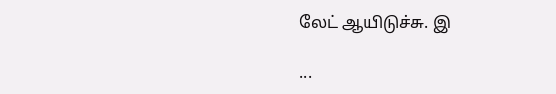லேட் ஆயிடுச்சு. இ

...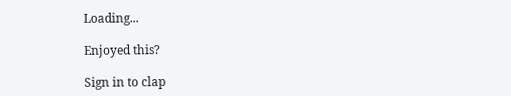Loading...

Enjoyed this?

Sign in to clap